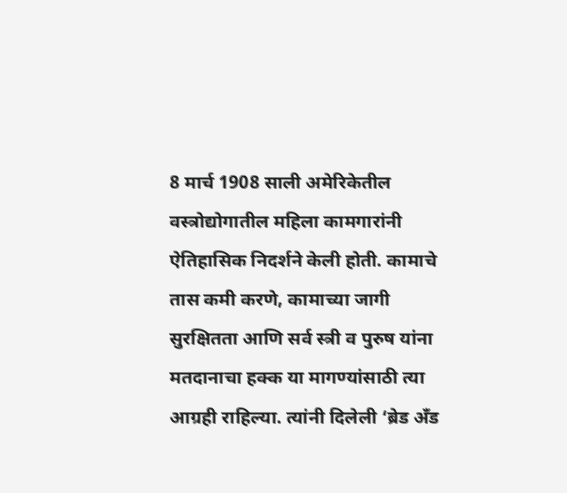8 मार्च 1908 साली अमेरिकेतील वस्त्रोद्योगातील महिला कामगारांनी ऐतिहासिक निदर्शने केली होती. कामाचे तास कमी करणे, कामाच्या जागी सुरक्षितता आणि सर्व स्त्री व पुरुष यांना मतदानाचा हक्क या मागण्यांसाठी त्या आग्रही राहिल्या. त्यांनी दिलेली ‘ब्रेड अँड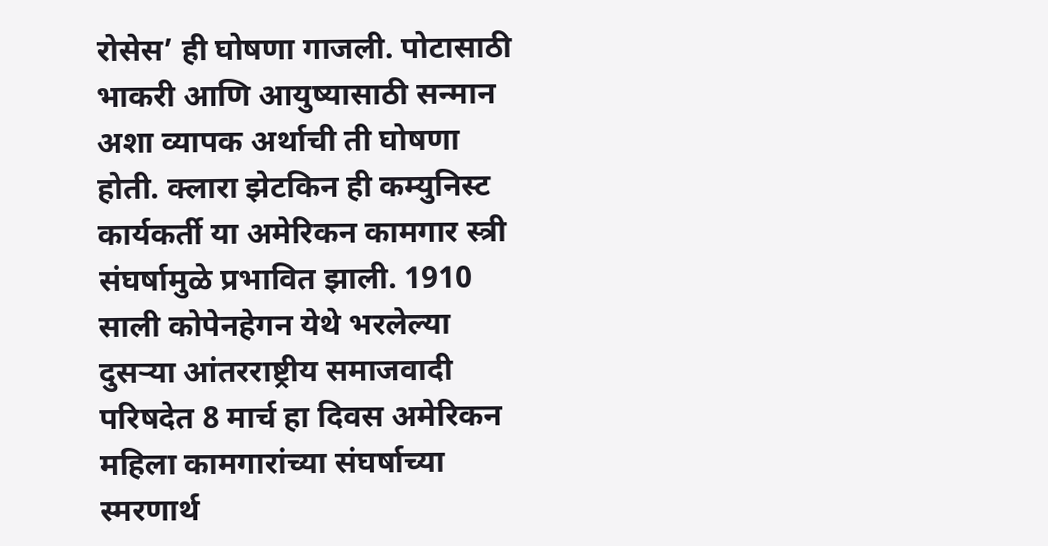रोसेस’ ही घोषणा गाजली. पोटासाठी भाकरी आणि आयुष्यासाठी सन्मान अशा व्यापक अर्थाची ती घोषणा होती. क्लारा झेटकिन ही कम्युनिस्ट कार्यकर्ती या अमेरिकन कामगार स्त्री संघर्षामुळे प्रभावित झाली. 1910 साली कोपेनहेगन येथे भरलेल्या दुसऱ्या आंतरराष्ट्रीय समाजवादी परिषदेत 8 मार्च हा दिवस अमेरिकन महिला कामगारांच्या संघर्षाच्या स्मरणार्थ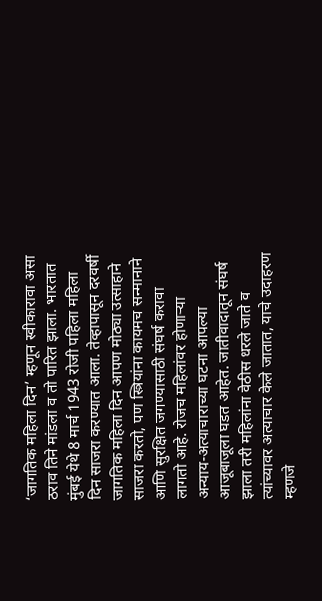‘जागतिक महिला दिन’ म्हणून स्वीकारावा असा ठराव तिने मांडला व तो पारित झाला. भारतात मुंबई येथे 8 मार्च 1943 रोजी पहिला महिला दिन साजरा करण्यात आला. तेव्हापासून दरवर्षी जागतिक महिला दिन आपण मोठ्या उत्साहाने साजरा करतो, पण स्त्रियांना कायमच सन्मानाने आणि सुरक्षित जगण्यासाठी संघर्ष करावा लागतो आहे. रोजच महिलांवर होणाऱ्या अन्याय-अत्याचाराच्या घटना आपल्या आजूबाजूला घडत आहेत. जातीवादातून संघर्ष झाला तरी महिलांना वेठीस धरले जाते व त्यांच्यावर अत्याचार केले जातात, याचे उदाहरण म्हणजे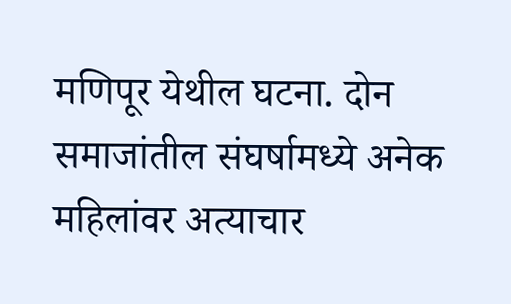मणिपूर येथील घटना. दोन समाजांतील संघर्षामध्ये अनेक महिलांवर अत्याचार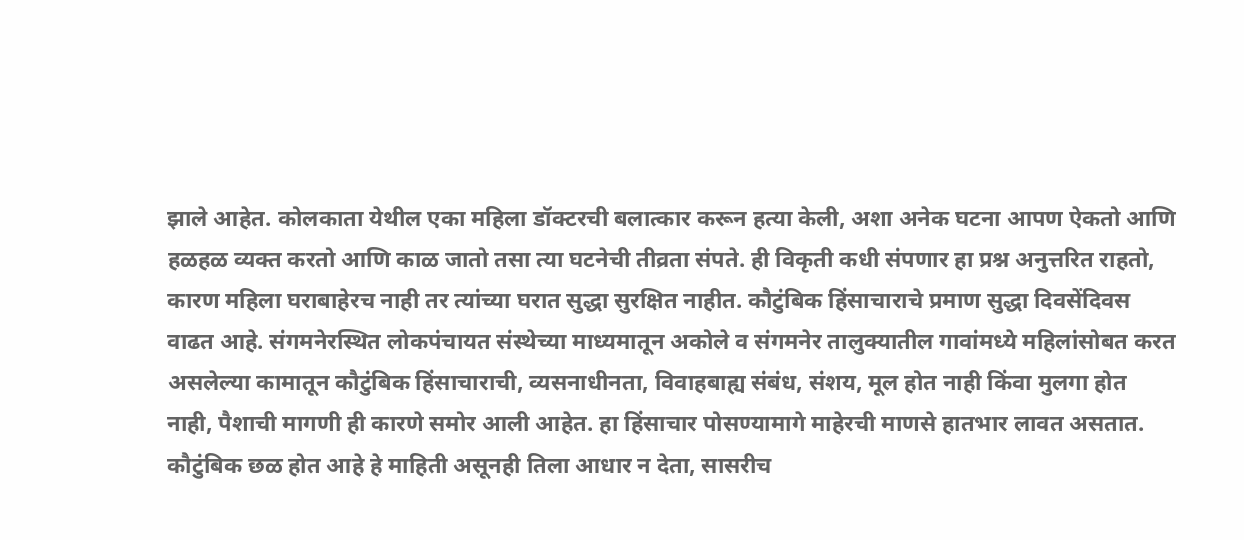झाले आहेत. कोलकाता येथील एका महिला डॉक्टरची बलात्कार करून हत्या केली, अशा अनेक घटना आपण ऐकतो आणि हळहळ व्यक्त करतो आणि काळ जातो तसा त्या घटनेची तीव्रता संपते. ही विकृती कधी संपणार हा प्रश्न अनुत्तरित राहतो, कारण महिला घराबाहेरच नाही तर त्यांच्या घरात सुद्धा सुरक्षित नाहीत. कौटुंबिक हिंसाचाराचे प्रमाण सुद्धा दिवसेंदिवस वाढत आहे. संगमनेरस्थित लोकपंचायत संस्थेच्या माध्यमातून अकोले व संगमनेर तालुक्यातील गावांमध्ये महिलांसोबत करत असलेल्या कामातून कौटुंबिक हिंसाचाराची, व्यसनाधीनता, विवाहबाह्य संबंध, संशय, मूल होत नाही किंवा मुलगा होत नाही, पैशाची मागणी ही कारणे समोर आली आहेत. हा हिंसाचार पोसण्यामागे माहेरची माणसे हातभार लावत असतात. कौटुंबिक छळ होत आहे हे माहिती असूनही तिला आधार न देता, सासरीच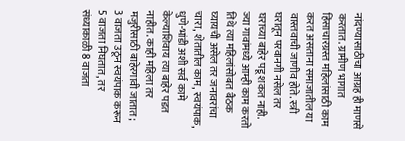नांदण्यासाठीचा आग्रह ही माणसे करतात. ग्रामीण भागात हिंसाचारग्रस्त महिलांसाठी काम करत असताना समाजातील या वास्तवाची जाणीव होते. स्त्री घरातून परवानगी नसेल तर घराच्या बाहेर पडू शकत नाही. ज्या गावांमध्ये आम्ही काम करतो तिथे त्या महिलांसोबत बैठक घ्यायची असेल तर जनावरांचा चारा, शेतातील काम, स्वयंपाक, धुणे-भांडी अशी सर्व कामे केल्याशिवाय त्या बाहेर पडत नाहीत. काही महिला तर मजुरीसाठी बाहेरगावी जातात; 3 वाजता उठून स्वयंपाक करून 5 वाजता निघतात, तर संध्याकाळी 8 वाजता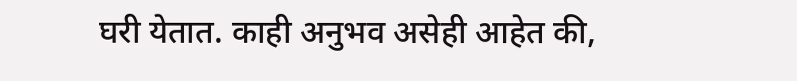घरी येतात. काही अनुभव असेही आहेत की,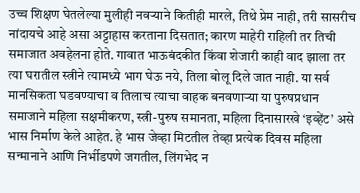उच्च शिक्षण घेतलेल्या मुलीही नवऱ्याने कितीही मारले, तिथे प्रेम नाही, तरी सासरीच नांदायचे आहे असा अट्टाहास करताना दिसतात; कारण माहेरी राहिली तर तिची समाजात अवहेलना होते. गावात भाऊबंदकीत किंवा शेजारी काही वाद झाला तर त्या घरातील स्त्रीने त्यामध्ये भाग घेऊ नये, तिला बोलू दिले जात नाही. या सर्व मानसिकता घडवण्याचा व तिलाच त्याचा वाहक बनवणाऱ्या या पुरुषप्रधान समाजाने महिला सक्षमीकरण, स्त्री-पुरुष समानता, महिला दिनासारखे ‘इव्हेंट’ असे भास निर्माण केले आहेत. हे भास जेव्हा मिटतील तेव्हा प्रत्येक दिवस महिला सन्मानाने आणि निर्भीडपणे जगतील, लिंगभेद न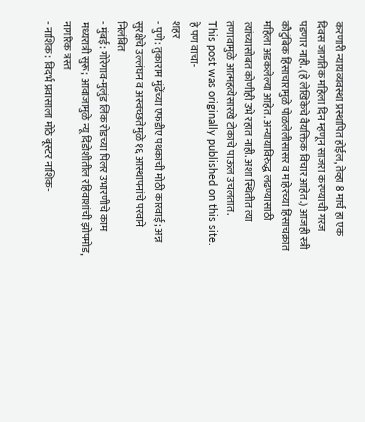करणारी न्यायव्यवस्था प्रस्थापित होईल, तेव्हा 8 मार्च हा एक दिवस जागतिक महिला दिन म्हणून साजरा करण्याची गरज पडणार नाही. (हे लेखिकेचे वैयक्तिक विचार आहेत.) आजही स्त्री कौटुंबिक हिंसाचारामुळे पोळलेलीसासर व माहेरच्या हिंसाचक्रात महिला अडकलेल्या आहेत. अन्यायाविरुद्ध लढण्यासाठी त्यांच्यासोबत कोणीही उभे रहात नाही. अशा स्थितीत त्या तणावामुळे आत्महत्येसारखे टोकाचे पाऊल उचलतात.
This post was originally published on this site.
हे पण वाचा-
शहर
- पुणे: तुकाराम मुंढेंच्या एफडीए पथकाची मोठी कारवाई; अन्न सुरक्षेचे उल्लंघन व अस्वच्छतेमुळे १६ आस्थापनांचे परवाने निलंबित
- मुंबई: गोरेगाव-मुलुंड लिंक रोडच्या पिलर उभारणीचे काम मध्यरात्री सुरू; आवाजामुळे न्यू दिंडोशीतील रहिवाशांची झोपमोड, नागरिक त्रस्त
- नाशिक: विदर्भ प्रवासाला मोठे बूस्टर नाशिक-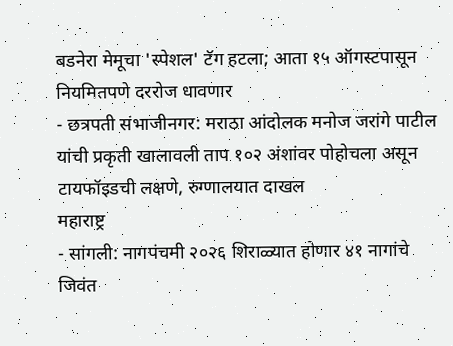बडनेरा मेमूचा 'स्पेशल' टॅग हटला; आता १५ ऑगस्टपासून नियमितपणे दररोज धावणार
- छत्रपती संभाजीनगर: मराठा आंदोलक मनोज जरांगे पाटील यांची प्रकृती खालावली ताप १०२ अंशांवर पोहोचला असून टायफॉइडची लक्षणे, रुग्णालयात दाखल
महाराष्ट्र
- सांगली: नागपंचमी २०२६ शिराळ्यात होणार ४१ नागांचे जिवंत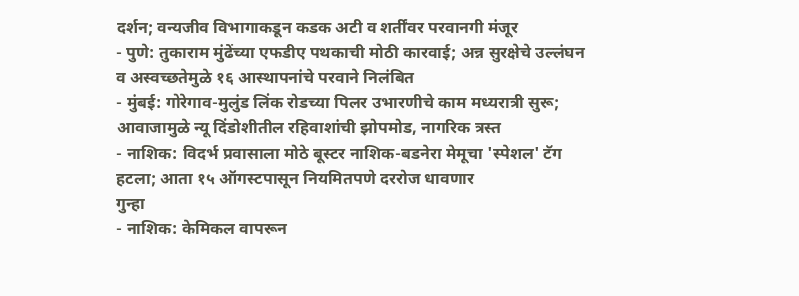दर्शन; वन्यजीव विभागाकडून कडक अटी व शर्तींवर परवानगी मंजूर
- पुणे: तुकाराम मुंढेंच्या एफडीए पथकाची मोठी कारवाई; अन्न सुरक्षेचे उल्लंघन व अस्वच्छतेमुळे १६ आस्थापनांचे परवाने निलंबित
- मुंबई: गोरेगाव-मुलुंड लिंक रोडच्या पिलर उभारणीचे काम मध्यरात्री सुरू; आवाजामुळे न्यू दिंडोशीतील रहिवाशांची झोपमोड, नागरिक त्रस्त
- नाशिक: विदर्भ प्रवासाला मोठे बूस्टर नाशिक-बडनेरा मेमूचा 'स्पेशल' टॅग हटला; आता १५ ऑगस्टपासून नियमितपणे दररोज धावणार
गुन्हा
- नाशिक: केमिकल वापरून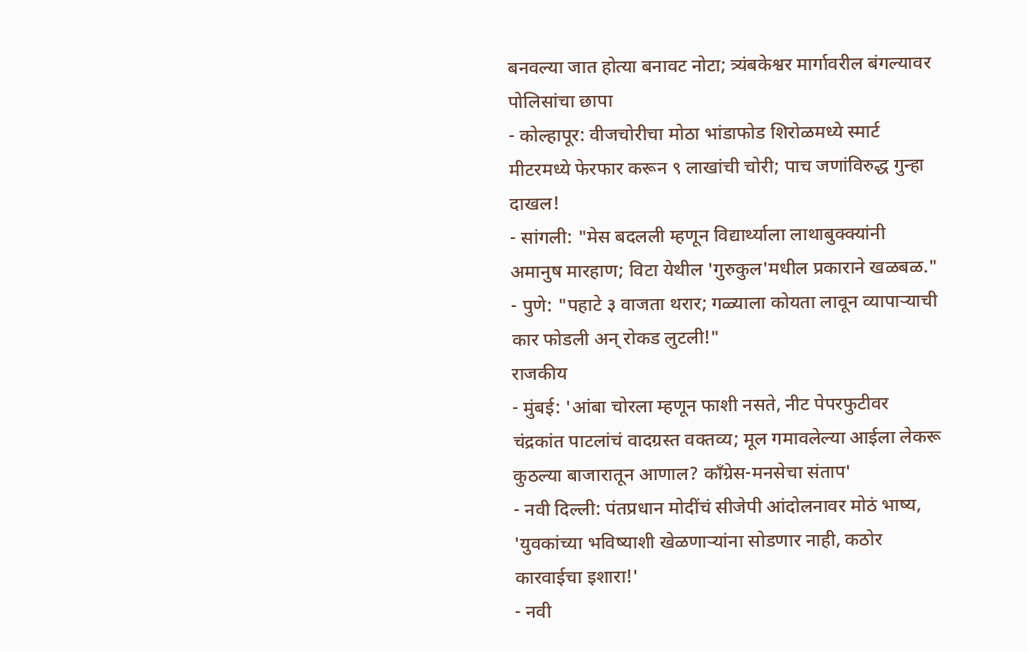बनवल्या जात होत्या बनावट नोटा; त्र्यंबकेश्वर मार्गावरील बंगल्यावर पोलिसांचा छापा
- कोल्हापूर: वीजचोरीचा मोठा भांडाफोड शिरोळमध्ये स्मार्ट मीटरमध्ये फेरफार करून ९ लाखांची चोरी; पाच जणांविरुद्ध गुन्हा दाखल!
- सांगली: "मेस बदलली म्हणून विद्यार्थ्याला लाथाबुक्क्यांनी अमानुष मारहाण; विटा येथील 'गुरुकुल'मधील प्रकाराने खळबळ."
- पुणे: "पहाटे ३ वाजता थरार; गळ्याला कोयता लावून व्यापाऱ्याची कार फोडली अन् रोकड लुटली!"
राजकीय
- मुंबई: 'आंबा चोरला म्हणून फाशी नसते, नीट पेपरफुटीवर चंद्रकांत पाटलांचं वादग्रस्त वक्तव्य; मूल गमावलेल्या आईला लेकरू कुठल्या बाजारातून आणाल? काँग्रेस-मनसेचा संताप'
- नवी दिल्ली: पंतप्रधान मोदींचं सीजेपी आंदोलनावर मोठं भाष्य, 'युवकांच्या भविष्याशी खेळणाऱ्यांना सोडणार नाही, कठोर कारवाईचा इशारा!'
- नवी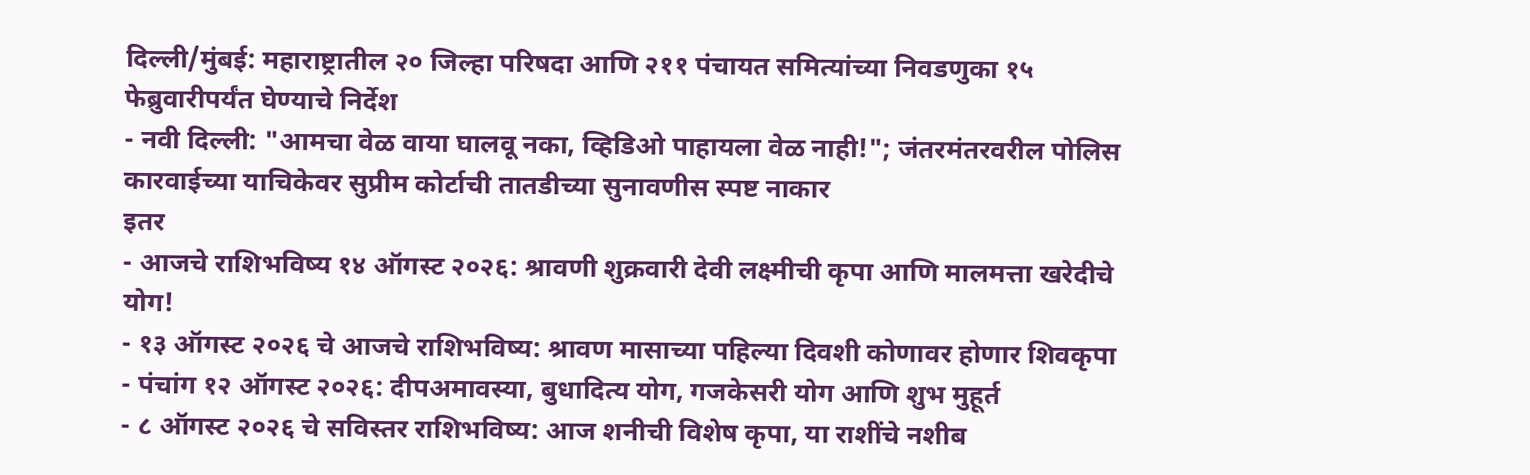दिल्ली/मुंबई: महाराष्ट्रातील २० जिल्हा परिषदा आणि २११ पंचायत समित्यांच्या निवडणुका १५ फेब्रुवारीपर्यंत घेण्याचे निर्देश
- नवी दिल्ली: "आमचा वेळ वाया घालवू नका, व्हिडिओ पाहायला वेळ नाही!"; जंतरमंतरवरील पोलिस कारवाईच्या याचिकेवर सुप्रीम कोर्टाची तातडीच्या सुनावणीस स्पष्ट नाकार
इतर
- आजचे राशिभविष्य १४ ऑगस्ट २०२६: श्रावणी शुक्रवारी देवी लक्ष्मीची कृपा आणि मालमत्ता खरेदीचे योग!
- १३ ऑगस्ट २०२६ चे आजचे राशिभविष्य: श्रावण मासाच्या पहिल्या दिवशी कोणावर होणार शिवकृपा
- पंचांग १२ ऑगस्ट २०२६: दीपअमावस्या, बुधादित्य योग, गजकेसरी योग आणि शुभ मुहूर्त
- ८ ऑगस्ट २०२६ चे सविस्तर राशिभविष्य: आज शनीची विशेष कृपा, या राशींचे नशीब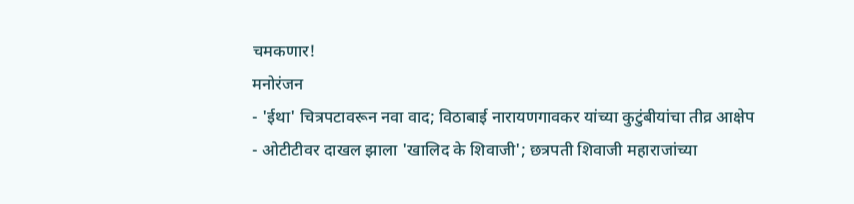चमकणार!
मनोरंजन
- 'ईथा' चित्रपटावरून नवा वाद; विठाबाई नारायणगावकर यांच्या कुटुंबीयांचा तीव्र आक्षेप
- ओटीटीवर दाखल झाला 'खालिद के शिवाजी'; छत्रपती शिवाजी महाराजांच्या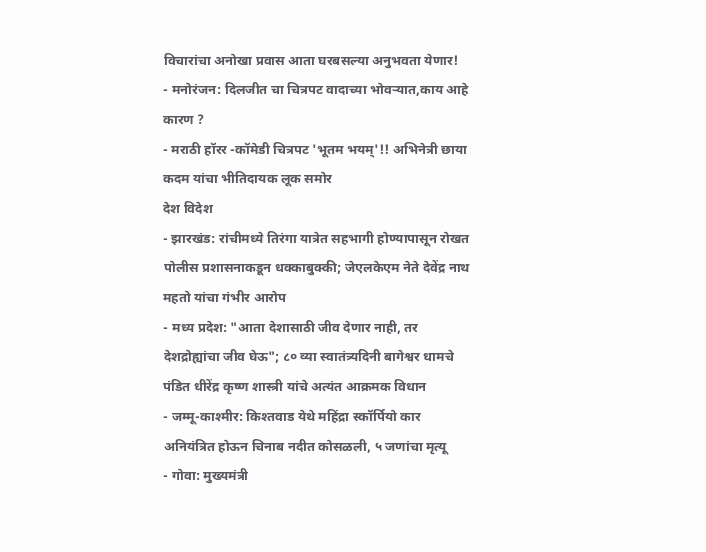विचारांचा अनोखा प्रवास आता घरबसल्या अनुभवता येणार!
- मनोरंजन: दिलजीत चा चित्रपट वादाच्या भोवऱ्यात,काय आहे कारण ?
- मराठी हॉरर -कॉमेडी चित्रपट 'भूतम भयम्'!! अभिनेत्री छाया कदम यांचा भीतिदायक लूक समोर
देश विदेश
- झारखंड: रांचीमध्ये तिरंगा यात्रेत सहभागी होण्यापासून रोखत पोलीस प्रशासनाकडून धक्काबुक्की; जेएलकेएम नेते देवेंद्र नाथ महतो यांचा गंभीर आरोप
- मध्य प्रदेश: "आता देशासाठी जीव देणार नाही, तर देशद्रोह्यांचा जीव घेऊ"; ८० व्या स्वातंत्र्यदिनी बागेश्वर धामचे पंडित धीरेंद्र कृष्ण शास्त्री यांचे अत्यंत आक्रमक विधान
- जम्मू-काश्मीर: किश्तवाड येथे महिंद्रा स्कॉर्पियो कार अनियंत्रित होऊन चिनाब नदीत कोसळली, ५ जणांचा मृत्यू
- गोवा: मुख्यमंत्री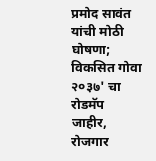प्रमोद सावंत यांची मोठी घोषणा; विकसित गोवा २०३७' चा रोडमॅप जाहीर, रोजगार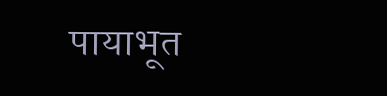पायाभूत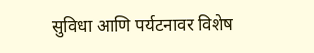सुविधा आणि पर्यटनावर विशेष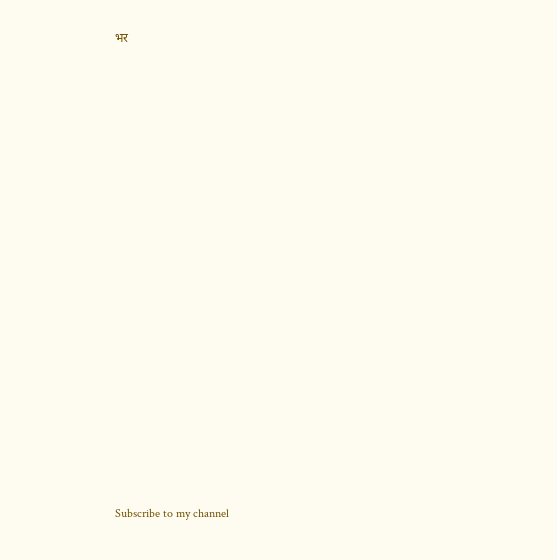भर


























Subscribe to my channel